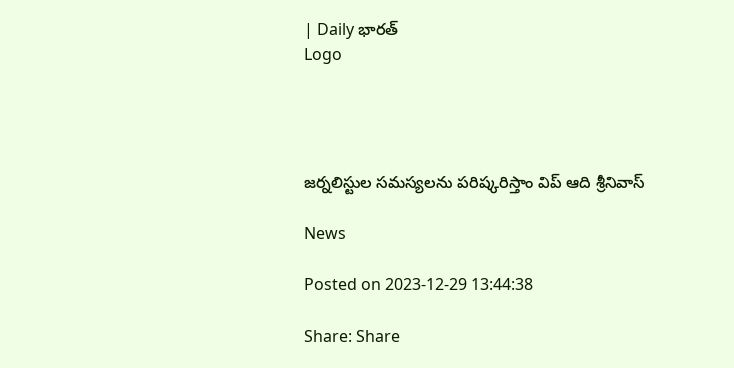| Daily భారత్
Logo




జర్నలిస్టుల సమస్యలను పరిష్కరిస్తాం విప్ ఆది శ్రీనివాస్

News

Posted on 2023-12-29 13:44:38

Share: Share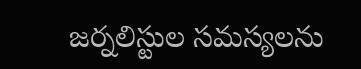జర్నలిస్టుల సమస్యలను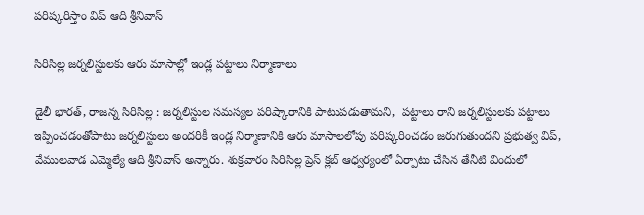పరిష్కరిస్తాం విప్ ఆది శ్రీనివాస్

సిరిసిల్ల జర్నలిస్టులకు ఆరు మాసాల్లో ఇండ్ల పట్టాలు నిర్మాణాలు

డైలీ భారత్, రాజన్న సిరిసిల్ల : జర్నలిస్టుల సమస్యల పరిష్కారానికి పాటుపడుతామని,  పట్టాలు రాని జర్నలిస్టులకు పట్టాలు ఇప్పించడంతోపాటు జర్నలిస్టులు అందరికీ ఇండ్ల నిర్మాణానికి ఆరు మాసాలలోపు పరిష్కరించడం జరుగుతుందని ప్రభుత్వ విప్, వేములవాడ ఎమ్మెల్యే ఆది శ్రీనివాస్ అన్నారు. శుక్రవారం సిరిసిల్ల ప్రెస్ క్లబ్ ఆధ్వర్యంలో ఏర్పాటు చేసిన తేనీటి విందులో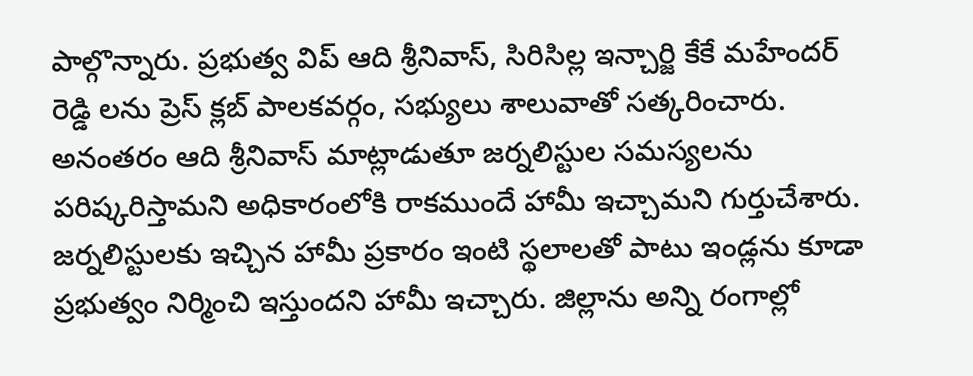పాల్గొన్నారు. ప్రభుత్వ విప్ ఆది శ్రీనివాస్, సిరిసిల్ల ఇన్చార్జి కేకే మహేందర్ రెడ్డి లను ప్రెస్ క్లబ్ పాలకవర్గం, సభ్యులు శాలువాతో సత్కరించారు. అనంతరం ఆది శ్రీనివాస్ మాట్లాడుతూ జర్నలిస్టుల సమస్యలను పరిష్కరిస్తామని అధికారంలోకి రాకముందే హామీ ఇచ్చామని గుర్తుచేశారు. జర్నలిస్టులకు ఇచ్చిన హామీ ప్రకారం ఇంటి స్థలాలతో పాటు ఇండ్లను కూడా ప్రభుత్వం నిర్మించి ఇస్తుందని హామీ ఇచ్చారు. జిల్లాను అన్ని రంగాల్లో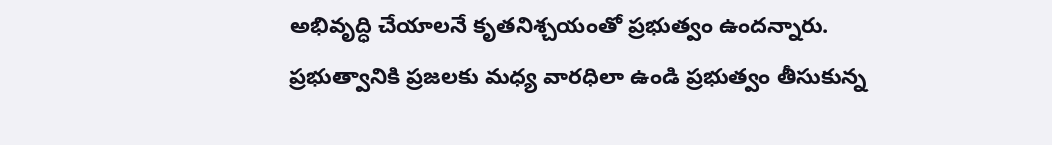అభివృద్ధి చేయాలనే కృతనిశ్చయంతో ప్రభుత్వం ఉందన్నారు. ప్రభుత్వానికి ప్రజలకు మధ్య వారధిలా ఉండి ప్రభుత్వం తీసుకున్న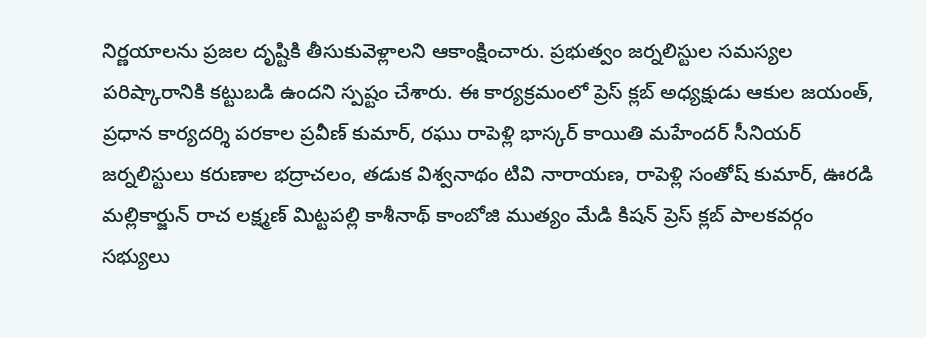నిర్ణయాలను ప్రజల దృష్టికి తీసుకువెళ్లాలని ఆకాంక్షించారు. ప్రభుత్వం జర్నలిస్టుల సమస్యల పరిష్కారానికి కట్టుబడి ఉందని స్పష్టం చేశారు. ఈ కార్యక్రమంలో ప్రెస్ క్లబ్ అధ్యక్షుడు ఆకుల జయంత్, ప్రధాన కార్యదర్శి పరకాల ప్రవీణ్ కుమార్, రఘు రాపెళ్లి భాస్కర్ కాయితి మహేందర్ సీనియర్ జర్నలిస్టులు కరుణాల భద్రాచలం, తడుక విశ్వనాథం టివి నారాయణ, రాపెళ్లి సంతోష్ కుమార్, ఊరడి మల్లికార్జున్ రాచ లక్ష్మణ్ మిట్టపల్లి కాశీనాథ్ కాంబోజి ముత్యం మేడి కిషన్ ప్రెస్ క్లబ్ పాలకవర్గం సభ్యులు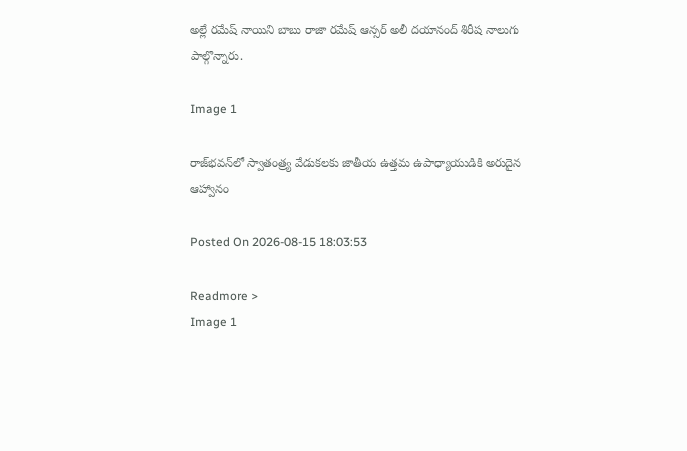అల్లే రమేష్ నాయిని బాబు రాజా రమేష్ ఆన్సర్ అలీ దయానంద్ శిరీష నాలుగు పాల్గొన్నారు.

Image 1

రాజ్‌భవన్‌లో స్వాతంత్ర్య వేడుకలకు జాతీయ ఉత్తమ ఉపాధ్యాయుడికి అరుదైన ఆహ్వానం

Posted On 2026-08-15 18:03:53

Readmore >
Image 1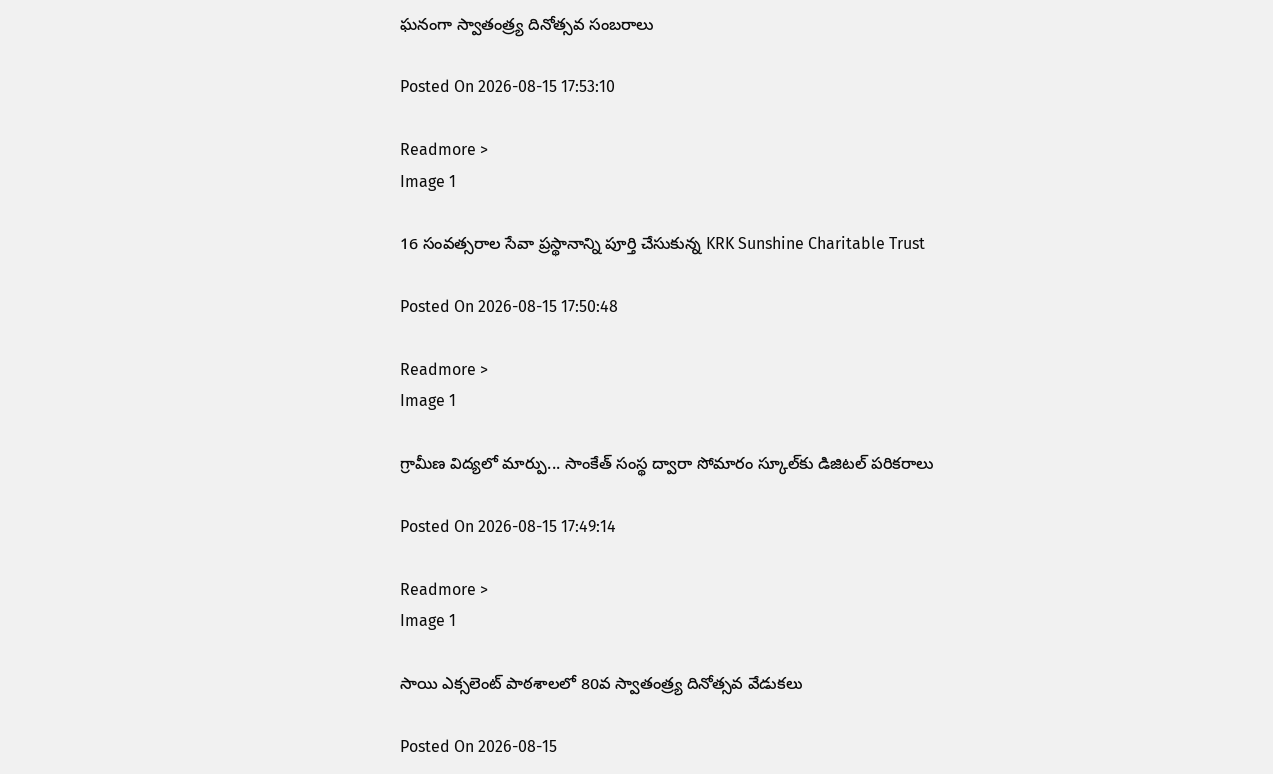ఘనంగా స్వాతంత్ర్య దినోత్సవ సంబరాలు

Posted On 2026-08-15 17:53:10

Readmore >
Image 1

16 సంవత్సరాల సేవా ప్రస్థానాన్ని పూర్తి చేసుకున్న KRK Sunshine Charitable Trust

Posted On 2026-08-15 17:50:48

Readmore >
Image 1

గ్రామీణ విద్యలో మార్పు... సాంకేత్ సంస్థ ద్వారా సోమారం స్కూల్‌కు డిజిటల్ పరికరాలు

Posted On 2026-08-15 17:49:14

Readmore >
Image 1

సాయి ఎక్సలెంట్ పాఠశాలలో 80వ స్వాతంత్ర్య దినోత్సవ వేడుకలు

Posted On 2026-08-15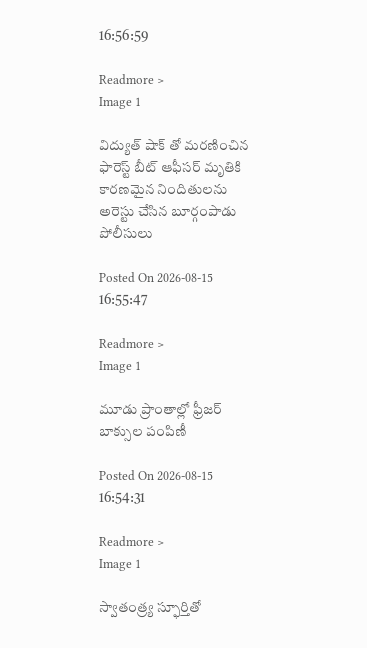16:56:59

Readmore >
Image 1

విద్యుత్ షాక్ తో మరణించిన ఫారెస్ట్ బీట్ ఆఫీసర్ మృతికి కారణమైన నిందితులను అరెస్టు చేసిన బూర్గంపాడు పోలీసులు

Posted On 2026-08-15 16:55:47

Readmore >
Image 1

మూడు ప్రాంతాల్లో ఫ్రీజర్‌ బాక్సుల పంపిణీ

Posted On 2026-08-15 16:54:31

Readmore >
Image 1

స్వాతంత్ర్య స్ఫూర్తితో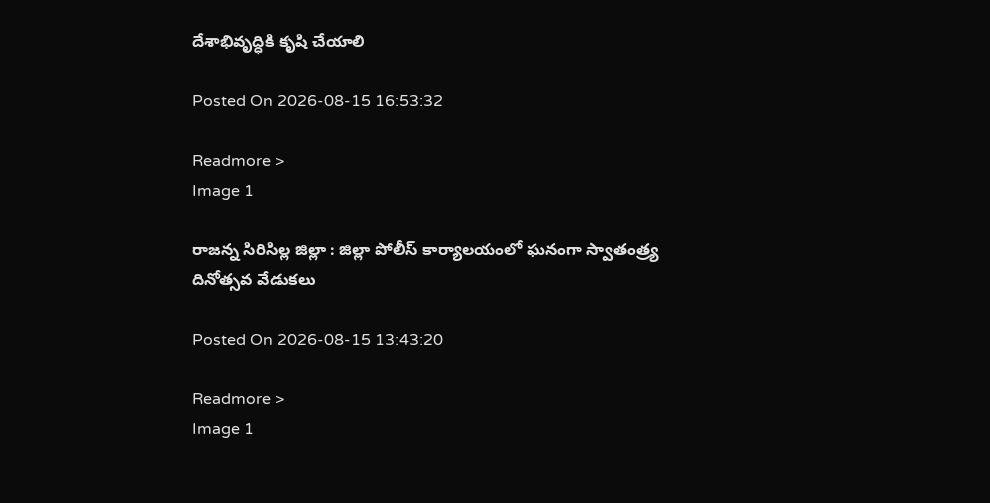దేశాభివృద్ధికి కృషి చేయాలి

Posted On 2026-08-15 16:53:32

Readmore >
Image 1

రాజన్న సిరిసిల్ల జిల్లా : జిల్లా పోలీస్ కార్యాలయంలో ఘనంగా స్వాతంత్ర్య దినోత్సవ వేడుకలు

Posted On 2026-08-15 13:43:20

Readmore >
Image 1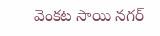వెంకట సాయి నగర్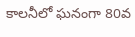కాలనీలో ఘనంగా 80వ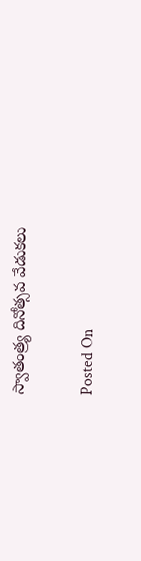స్వాతంత్ర్య దినోత్సవ వేడుకలు

Posted On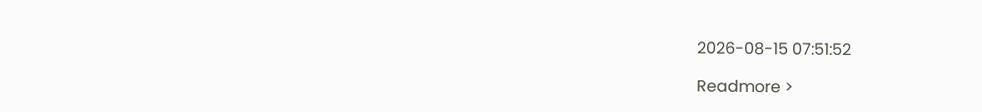2026-08-15 07:51:52

Readmore >